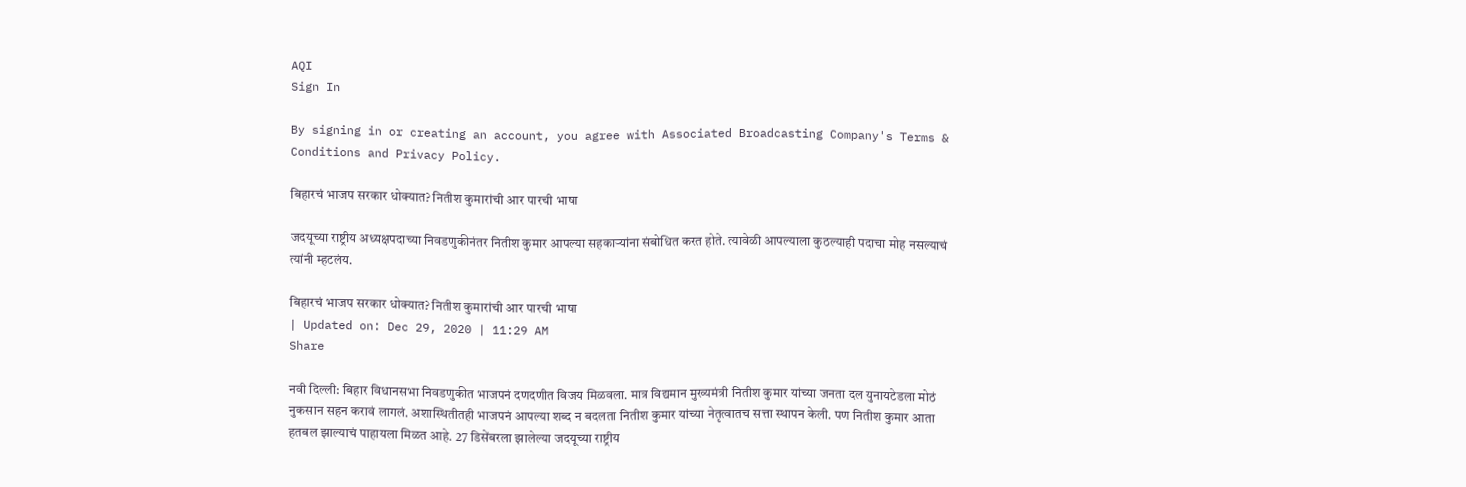AQI
Sign In

By signing in or creating an account, you agree with Associated Broadcasting Company's Terms & Conditions and Privacy Policy.

बिहारचं भाजप सरकार धोक्यात? नितीश कुमारांची आर पारची भाषा

जदयूच्या राष्ट्रीय अध्यक्षपदाच्या निवडणुकीनंतर नितीश कुमार आपल्या सहकाऱ्यांना संबोधित करत होते. त्यावेळी आपल्याला कुठल्याही पदाचा मोह नसल्याचं त्यांनी म्हटलंय.

बिहारचं भाजप सरकार धोक्यात? नितीश कुमारांची आर पारची भाषा
| Updated on: Dec 29, 2020 | 11:29 AM
Share

नवी दिल्ली: बिहार विधानसभा निवडणुकीत भाजपनं दणदणीत विजय मिळवला. मात्र विद्यमान मुख्यमंत्री नितीश कुमार यांच्या जनता दल युनायटेडला मोठं नुकसान सहन करावं लागलं. अशास्थितीतही भाजपनं आपल्या शब्द न बदलता नितीश कुमार यांच्या नेतृत्वातच सत्ता स्थापन केली. पण नितीश कुमार आता हतबल झाल्याचं पाहायला मिळत आहे. 27 डिसेंबरला झालेल्या जदयूच्या राष्ट्रीय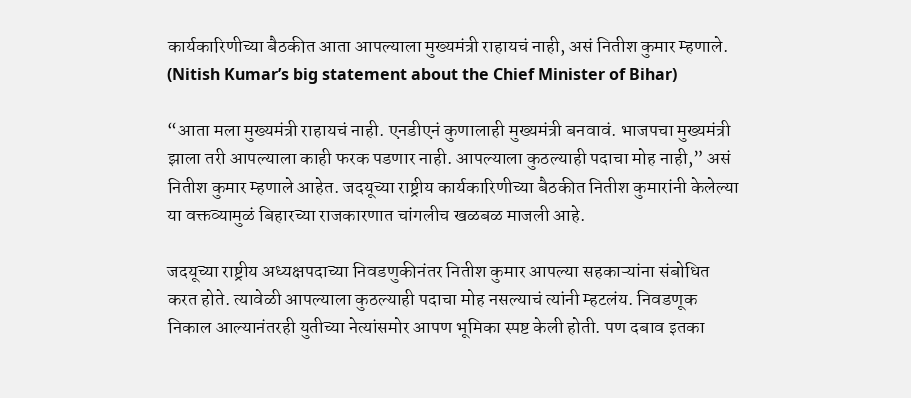कार्यकारिणीच्या बैठकीत आता आपल्याला मुख्यमंत्री राहायचं नाही, असं नितीश कुमार म्हणाले. (Nitish Kumar’s big statement about the Chief Minister of Bihar)

“आता मला मुख्यमंत्री राहायचं नाही. एनडीएनं कुणालाही मुख्यमंत्री बनवावं. भाजपचा मुख्यमंत्री झाला तरी आपल्याला काही फरक पडणार नाही. आपल्याला कुठल्याही पदाचा मोह नाही,” असं नितीश कुमार म्हणाले आहेत. जदयूच्या राष्ट्रीय कार्यकारिणीच्या बैठकीत नितीश कुमारांनी केलेल्या या वक्तव्यामुळं बिहारच्या राजकारणात चांगलीच खळबळ माजली आहे.

जदयूच्या राष्ट्रीय अध्यक्षपदाच्या निवडणुकीनंतर नितीश कुमार आपल्या सहकाऱ्यांना संबोधित करत होते. त्यावेळी आपल्याला कुठल्याही पदाचा मोह नसल्याचं त्यांनी म्हटलंय. निवडणूक निकाल आल्यानंतरही युतीच्या नेत्यांसमोर आपण भूमिका स्पष्ट केली होती. पण दबाव इतका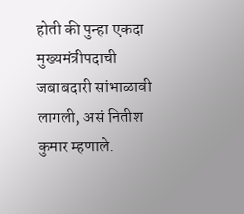होती की पुन्हा एकदा मुख्यमंत्रीपदाची जबाबदारी सांभाळावी लागली, असं नितीश कुमार म्हणाले.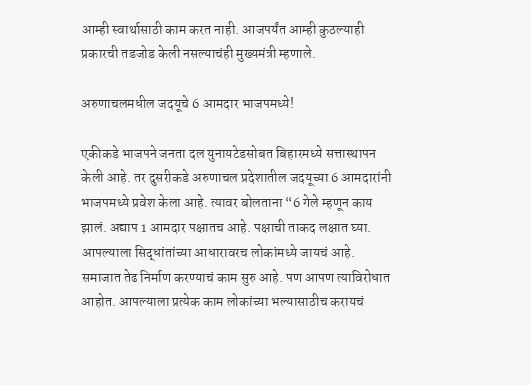आम्ही स्वार्थासाठी काम करत नाही. आजपर्यंत आम्ही कुठल्याही प्रकारची तडजोड केली नसल्याचंही मुख्यमंत्री म्हणाले.

अरुणाचलमधील जदयूचे 6 आमदार भाजपमध्ये!

एकीकडे भाजपने जनता दल युनायटेडसोबत बिहारमध्ये सत्तास्थापन केली आहे. तर दुसरीकडे अरुणाचल प्रदेशातील जदयूच्या 6 आमदारांनी भाजपमध्ये प्रवेश केला आहे. त्यावर बोलताना “6 गेले म्हणून काय झालं. अद्याप 1 आमदार पक्षातच आहे. पक्षाची ताकद लक्षात घ्या. आपल्याला सिद्धांतांच्या आधारावरच लोकांमध्ये जायचं आहे. समाजात तेढ निर्माण करण्याचं काम सुरु आहे. पण आपण त्याविरोधात आहोत. आपल्याला प्रत्येक काम लोकांच्या भल्यासाठीच करायचं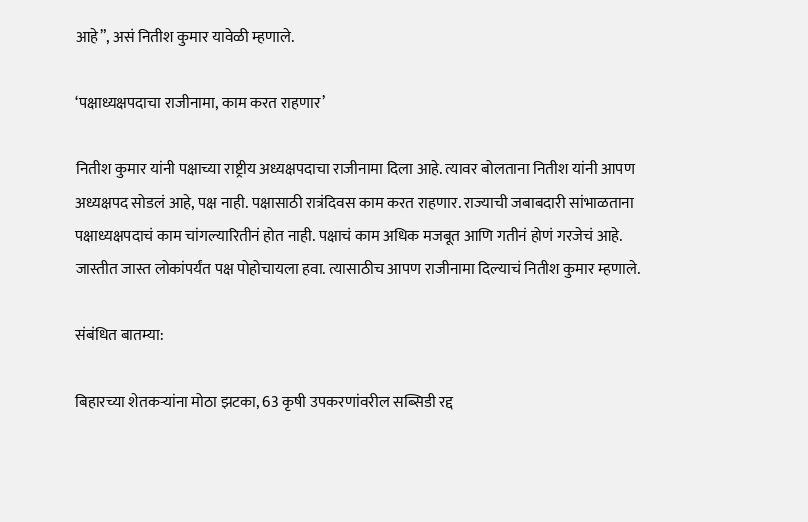आहे”, असं नितीश कुमार यावेळी म्हणाले.

‘पक्षाध्यक्षपदाचा राजीनामा, काम करत राहणार’

नितीश कुमार यांनी पक्षाच्या राष्ट्रीय अध्यक्षपदाचा राजीनामा दिला आहे. त्यावर बोलताना नितीश यांनी आपण अध्यक्षपद सोडलं आहे, पक्ष नाही. पक्षासाठी रात्रंदिवस काम करत राहणार. राज्याची जबाबदारी सांभाळताना पक्षाध्यक्षपदाचं काम चांगल्यारितीनं होत नाही. पक्षाचं काम अधिक मजबूत आणि गतीनं होणं गरजेचं आहे. जास्तीत जास्त लोकांपर्यंत पक्ष पोहोचायला हवा. त्यासाठीच आपण राजीनामा दिल्याचं नितीश कुमार म्हणाले.

संबंधित बातम्या:

बिहारच्या शेतकऱ्यांना मोठा झटका, 63 कृषी उपकरणांवरील सब्सिडी रद्द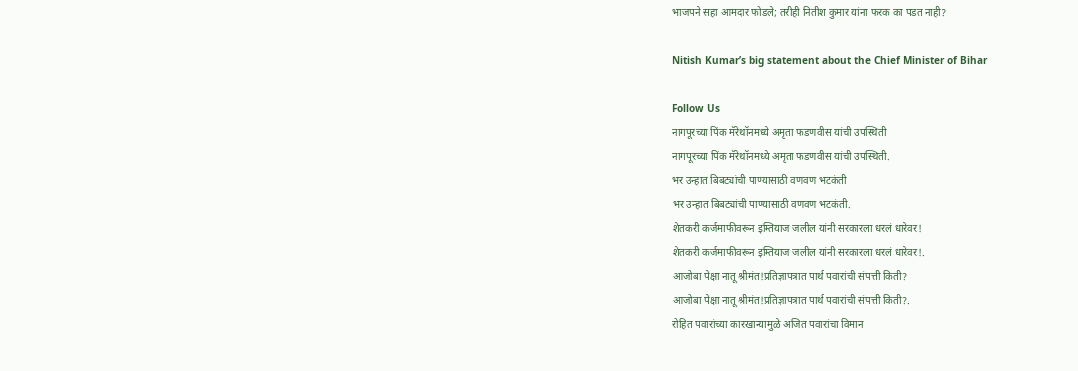भाजपने सहा आमदार फोडले; तरीही नितीश कुमार यांना फरक का पडत नाही?

Nitish Kumar’s big statement about the Chief Minister of Bihar

Follow Us
नागपूरच्या पिंक मॅरेथॉनमध्ये अमृता फडणवीस यांची उपस्थिती
नागपूरच्या पिंक मॅरेथॉनमध्ये अमृता फडणवीस यांची उपस्थिती.
भर उन्हात बिबट्यांची पाण्यासाठी वणवण भटकंती
भर उन्हात बिबट्यांची पाण्यासाठी वणवण भटकंती.
शेतकरी कर्जमाफीवरून इम्तियाज जलील यांनी सरकारला धरलं धारेवर!
शेतकरी कर्जमाफीवरून इम्तियाज जलील यांनी सरकारला धरलं धारेवर!.
आजोबा पेक्षा नातू श्रीमंत!प्रतिज्ञापत्रात पार्थ पवारांची संपत्ती किती?
आजोबा पेक्षा नातू श्रीमंत!प्रतिज्ञापत्रात पार्थ पवारांची संपत्ती किती?.
रोहित पवारांच्या कारखान्यामुळे अजित पवारांचा विमान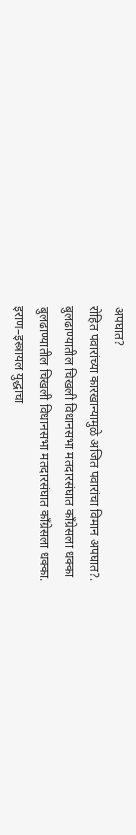अपघात?
रोहित पवारांच्या कारखान्यामुळे अजित पवारांचा विमान अपघात?.
बुलढाण्यातील चिखली विधानसभा मतदारसंघात काँग्रेसला धक्का
बुलढाण्यातील चिखली विधानसभा मतदारसंघात काँग्रेसला धक्का.
इराण–इस्त्रायल युद्धाचा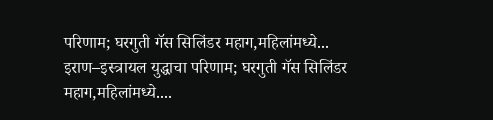परिणाम; घरगुती गॅस सिलिंडर महाग,महिलांमध्ये...
इराण–इस्त्रायल युद्धाचा परिणाम; घरगुती गॅस सिलिंडर महाग,महिलांमध्ये....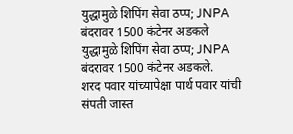युद्धामुळे शिपिंग सेवा ठप्प; JNPA बंदरावर 1500 कंटेनर अडकले
युद्धामुळे शिपिंग सेवा ठप्प; JNPA बंदरावर 1500 कंटेनर अडकले.
शरद पवार यांच्यापेक्षा पार्थ पवार यांची संपती जास्त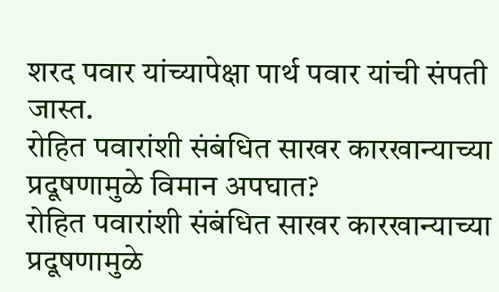शरद पवार यांच्यापेक्षा पार्थ पवार यांची संपती जास्त.
रोहित पवारांशी संबंधित साखर कारखान्याच्या प्रदूषणामुळे विमान अपघात?
रोहित पवारांशी संबंधित साखर कारखान्याच्या प्रदूषणामुळे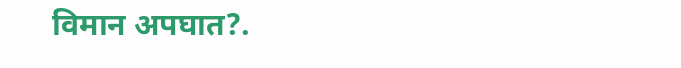विमान अपघात?.